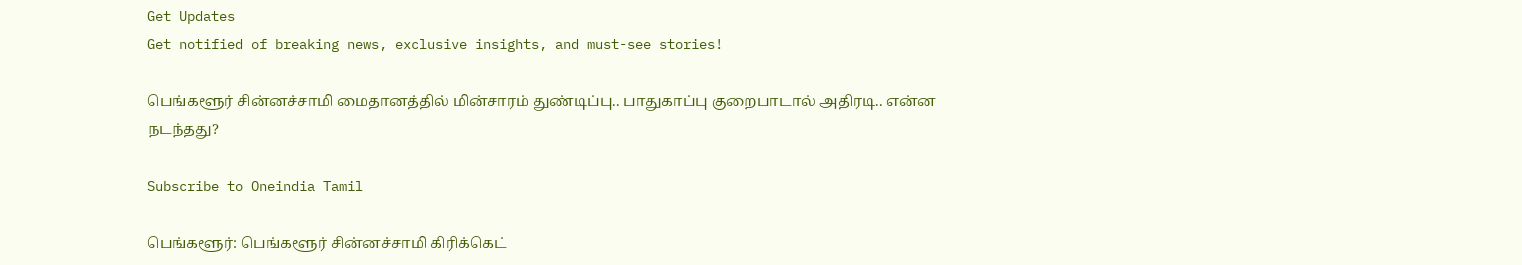Get Updates
Get notified of breaking news, exclusive insights, and must-see stories!

பெங்களூர் சின்னச்சாமி மைதானத்தில் மின்சாரம் துண்டிப்பு.. பாதுகாப்பு குறைபாடால் அதிரடி.. என்ன நடந்தது?

Subscribe to Oneindia Tamil

பெங்களூர்: பெங்களூர் சின்னச்சாமி கிரிக்கெட்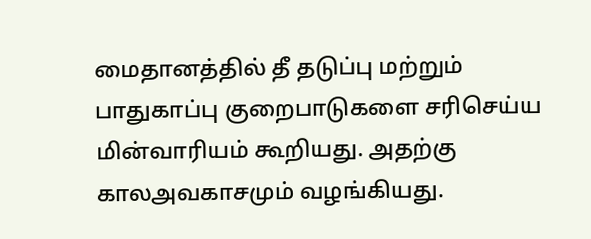மைதானத்தில் தீ தடுப்பு மற்றும் பாதுகாப்பு குறைபாடுகளை சரிசெய்ய மின்வாரியம் கூறியது. அதற்கு காலஅவகாசமும் வழங்கியது.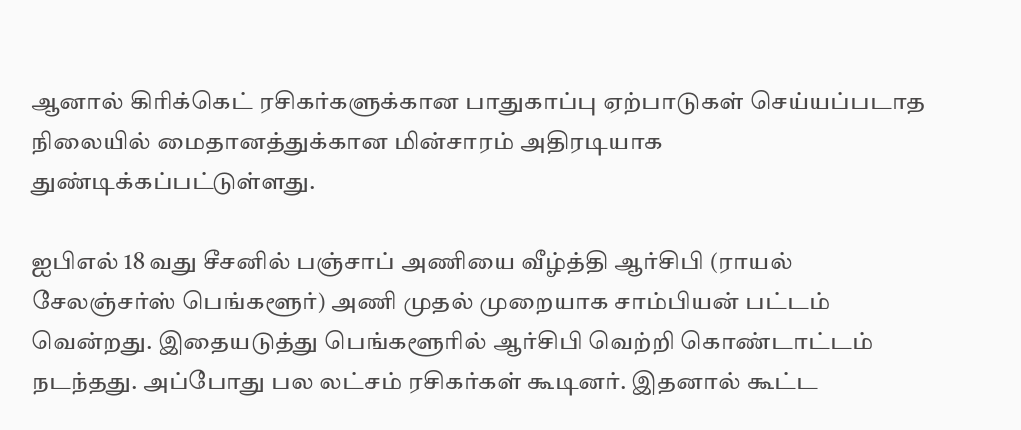ஆனால் கிரிக்கெட் ரசிகர்களுக்கான பாதுகாப்பு ஏற்பாடுகள் செய்யப்படாத நிலையில் மைதானத்துக்கான மின்சாரம் அதிரடியாக துண்டிக்கப்பட்டுள்ளது.

ஐபிஎல் 18 வது சீசனில் பஞ்சாப் அணியை வீழ்த்தி ஆர்சிபி (ராயல் சேலஞ்சர்ஸ் பெங்களூர்) அணி முதல் முறையாக சாம்பியன் பட்டம் வென்றது. இதையடுத்து பெங்களூரில் ஆர்சிபி வெற்றி கொண்டாட்டம் நடந்தது. அப்போது பல லட்சம் ரசிகர்கள் கூடினர். இதனால் கூட்ட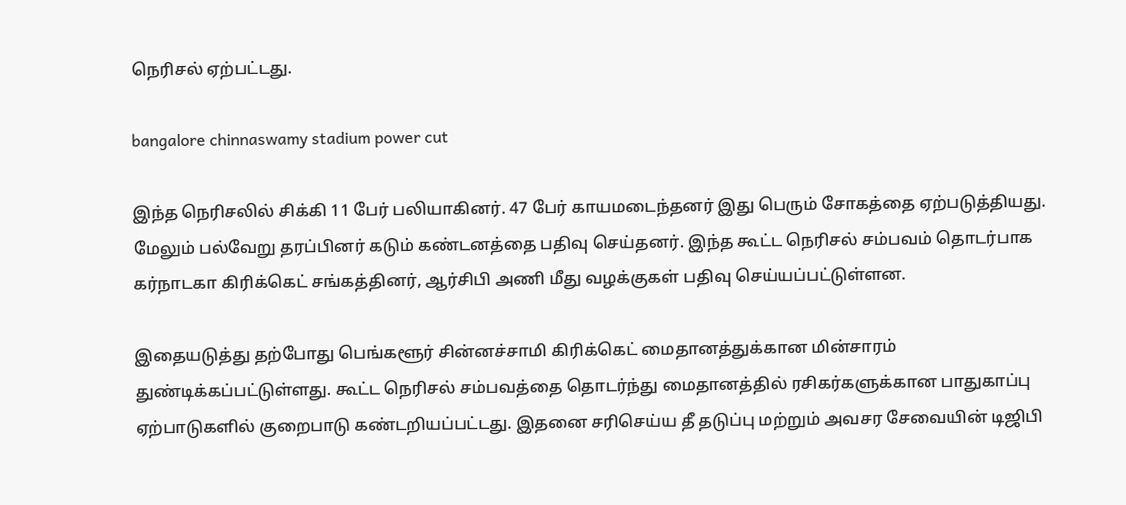நெரிசல் ஏற்பட்டது.

bangalore chinnaswamy stadium power cut

இந்த நெரிசலில் சிக்கி 11 பேர் பலியாகினர். 47 பேர் காயமடைந்தனர் இது பெரும் சோகத்தை ஏற்படுத்தியது. மேலும் பல்வேறு தரப்பினர் கடும் கண்டனத்தை பதிவு செய்தனர். இந்த கூட்ட நெரிசல் சம்பவம் தொடர்பாக கர்நாடகா கிரிக்கெட் சங்கத்தினர், ஆர்சிபி அணி மீது வழக்குகள் பதிவு செய்யப்பட்டுள்ளன.

இதையடுத்து தற்போது பெங்களூர் சின்னச்சாமி கிரிக்கெட் மைதானத்துக்கான மின்சாரம் துண்டிக்கப்பட்டுள்ளது. கூட்ட நெரிசல் சம்பவத்தை தொடர்ந்து மைதானத்தில் ரசிகர்களுக்கான பாதுகாப்பு ஏற்பாடுகளில் குறைபாடு கண்டறியப்பட்டது. இதனை சரிசெய்ய தீ தடுப்பு மற்றும் அவசர சேவையின் டிஜிபி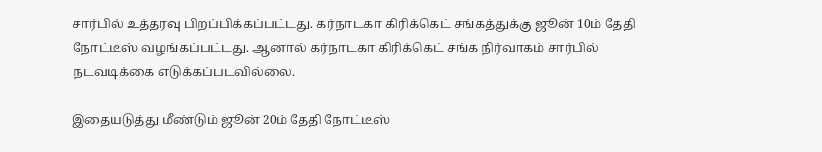சார்பில் உத்தரவு பிறப்பிக்கப்பட்டது. கர்நாடகா கிரிக்கெட் சங்கத்துக்கு ஜூன் 10ம் தேதி நோட்டீஸ் வழங்கப்பட்டது. ஆனால் கர்நாடகா கிரிக்கெட் சங்க நிர்வாகம் சார்பில் நடவடிக்கை எடுக்கப்படவில்லை.

இதையடுத்து மீண்டும் ஜூன் 20ம் தேதி நோட்டீஸ்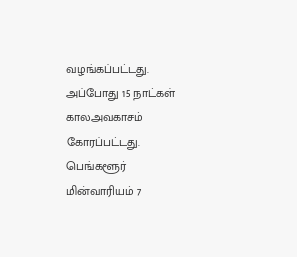வழங்கப்பட்டது. அப்போது 15 நாட்கள் காலஅவகாசம் கோரப்பட்டது. பெங்களூர் மின்வாரியம் 7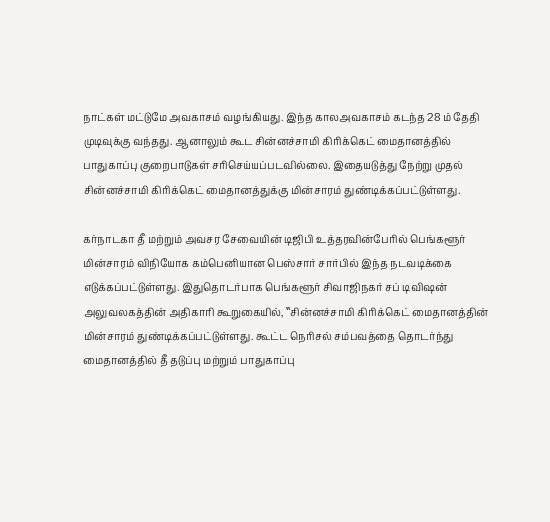நாட்கள் மட்டுமே அவகாசம் வழங்கியது. இந்த காலஅவகாசம் கடந்த 28 ம் தேதி முடிவுக்கு வந்தது. ஆனாலும் கூட சின்னச்சாமி கிரிக்கெட் மைதானத்தில் பாதுகாப்பு குறைபாடுகள் சரிசெய்யப்படவில்லை. இதையடுத்து நேற்று முதல் சின்னச்சாமி கிரிக்கெட் மைதானத்துக்கு மின்சாரம் துண்டிக்கப்பட்டுள்ளது.

கர்நாடகா தீ மற்றும் அவசர சேவையின் டிஜிபி உத்தரவின்பேரில் பெங்களூர் மின்சாரம் விநியோக கம்பெனியான பெஸ்சார் சார்பில் இந்த நடவடிக்கை எடுக்கப்பட்டுள்ளது. இதுதொடர்பாக பெங்களூர் சிவாஜிநகர் சப் டிவிஷன் அலுவலகத்தின் அதிகாரி கூறுகையில், ‛‛சின்னச்சாமி கிரிக்கெட் மைதானத்தின் மின்சாரம் துண்டிக்கப்பட்டுள்ளது. கூட்ட நெரிசல் சம்பவத்தை தொடர்ந்து மைதானத்தில் தீ தடுப்பு மற்றும் பாதுகாப்பு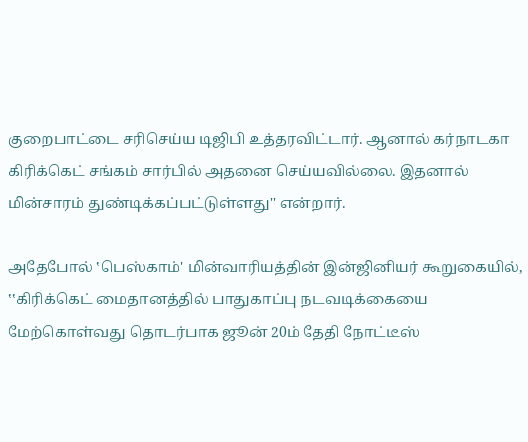குறைபாட்டை சரிசெய்ய டிஜிபி உத்தரவிட்டார். ஆனால் கர்நாடகா கிரிக்கெட் சங்கம் சார்பில் அதனை செய்யவில்லை. இதனால் மின்சாரம் துண்டிக்கப்பட்டுள்ளது'' என்றார்.

அதேபோல் ‛பெஸ்காம்' மின்வாரியத்தின் இன்ஜினியர் கூறுகையில், ‛‛கிரிக்கெட் மைதானத்தில் பாதுகாப்பு நடவடிக்கையை மேற்கொள்வது தொடர்பாக ஜூன் 20ம் தேதி நோட்டீஸ்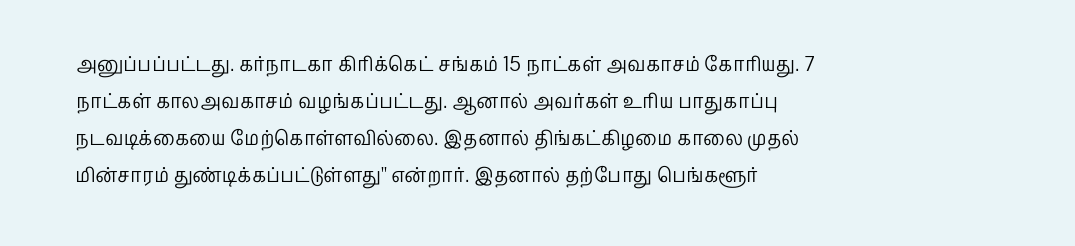அனுப்பப்பட்டது. கர்நாடகா கிரிக்கெட் சங்கம் 15 நாட்கள் அவகாசம் கோரியது. 7 நாட்கள் காலஅவகாசம் வழங்கப்பட்டது. ஆனால் அவர்கள் உரிய பாதுகாப்பு நடவடிக்கையை மேற்கொள்ளவில்லை. இதனால் திங்கட்கிழமை காலை முதல் மின்சாரம் துண்டிக்கப்பட்டுள்ளது'' என்றார். இதனால் தற்போது பெங்களூர்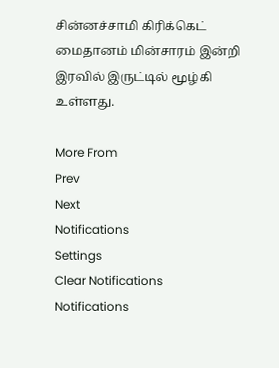சின்னச்சாமி கிரிக்கெட் மைதானம் மின்சாரம் இன்றி இரவில் இருட்டில் மூழ்கி உள்ளது.

More From
Prev
Next
Notifications
Settings
Clear Notifications
Notifications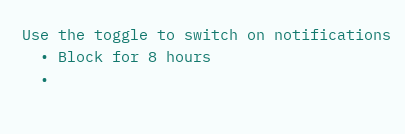Use the toggle to switch on notifications
  • Block for 8 hours
  •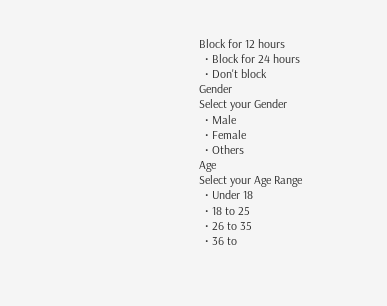Block for 12 hours
  • Block for 24 hours
  • Don't block
Gender
Select your Gender
  • Male
  • Female
  • Others
Age
Select your Age Range
  • Under 18
  • 18 to 25
  • 26 to 35
  • 36 to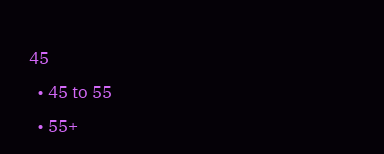45
  • 45 to 55
  • 55+